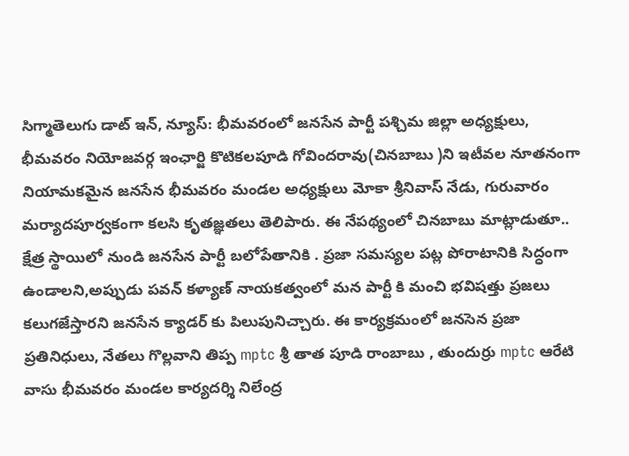సిగ్మాతెలుగు డాట్ ఇన్, న్యూస్: భీమవరంలో జనసేన పార్టీ పశ్చిమ జిల్లా అధ్యక్షులు, భీమవరం నియోజవర్గ ఇంఛార్జి కొటికలపూడి గోవిందరావు(చినబాబు )ని ఇటీవల నూతనంగా నియామకమైన జనసేన భీమవరం మండల అధ్యక్షులు మోకా శ్రీనివాస్ నేడు, గురువారం మర్యాదపూర్వకంగా కలసి కృతజ్ఞతలు తెలిపారు. ఈ నేపథ్యంలో చినబాబు మాట్లాడుతూ.. క్షేత్ర స్థాయిలో నుండి జనసేన పార్టీ బలోపేతానికి . ప్రజా సమస్యల పట్ల పోరాటానికి సిద్ధంగా ఉండాలని,అప్పుడు పవన్ కళ్యాణ్ నాయకత్వంలో మన పార్టీ కి మంచి భవిషత్తు ప్రజలు కలుగజేస్తారని జనసేన క్యాడర్ కు పిలుపునిచ్చారు. ఈ కార్యక్రమంలో జనసెన ప్రజా ప్రతినిధులు, నేతలు గొల్లవాని తిప్ప mptc శ్రీ తాత పూడి రాంబాబు , తుందుర్రు mptc ఆరేటి వాసు భీమవరం మండల కార్యదర్శి నిలేంద్ర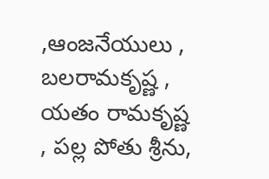,ఆంజనేయులు , బలరామకృష్ణ , యతం రామకృష్ణ , పల్ల పోతు శ్రీను,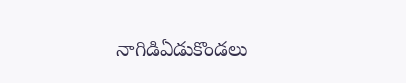నాగిడిఏడుకొండలు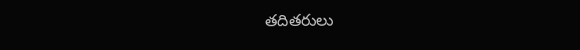తదితరులు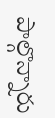పాల్గొన్నారు